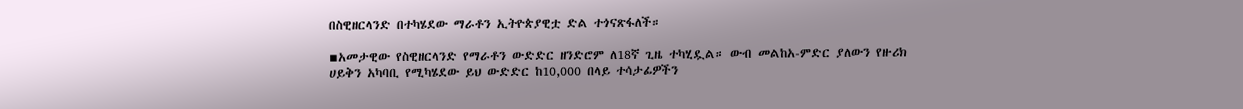በስዊዘርላንድ በተካሄደው ማራቶን ኢትዮጵያዊቷ ድል ተጎናጽፋለች።

▪አመታዊው የስዊዘርላንድ የማራቶን ውድድር ዘንድሮም ለ18ኛ ጊዜ ተካሂዷል። ውብ መልከአ-ምድር ያለውን የዙሪክ ሀይቅን አካባቢ የሚካሄደው ይህ ውድድር ከ10,000 በላይ ተሳታፊዎችን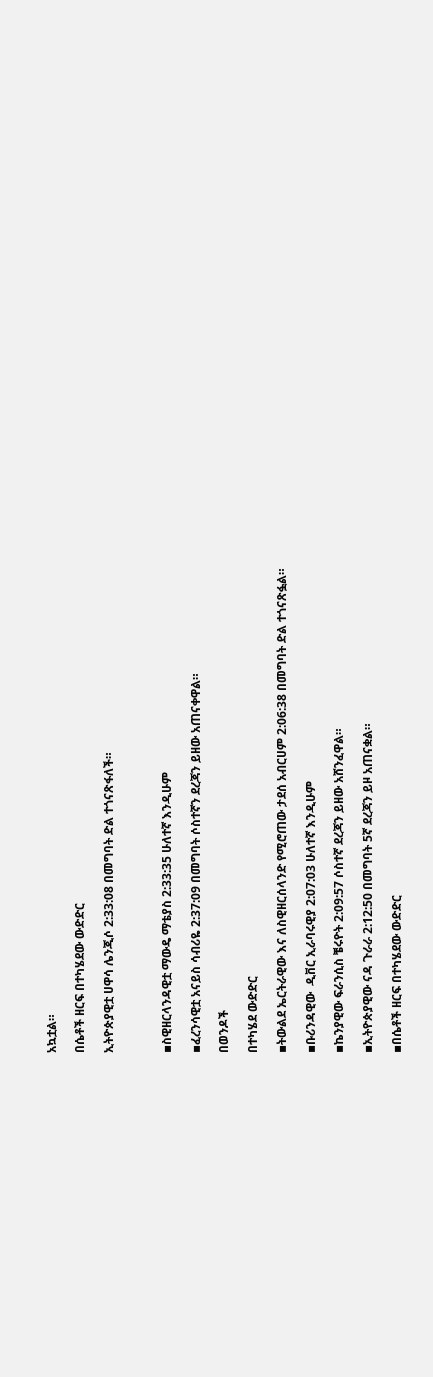አኳቷል።

በሴቶች ዘርፍ በተካሄደው ውድድር

ኢትዮጵያዊቷ ሀዋሳ ሌንጂሶ 2:33:08 በመግባት ድል ተጎናጽፋለች።



▪ስዊዘርላንዳዊቷ ማውዴ ማቴያስ 2:33:35 ሁለተኛ እንዲሁም

▪ፈረንሳዊቷ አናይስ ሳብሪዬ 2:37:09 በመግባት ሶስተኛን ደረጃን ይዘው አጠናቀዋል።

በወንዶች

በተካሄደ ውድድር

▪ትውልደ ኤርትራዊው እና ለስዊዘርሰላንድ የሚሮጠው ታደሰ አብርሀም 2:06:38 በመግባት ድል ተጎናጽፏል።

▪ቡሪንዳዊው  ዲቨር ኢራባሩዊያ 2:07:03 ሁለተኛ እንዲሁም

▪ኬንያዊው ፍራንሲስ ቼሩዮት 2:09:57 ሶስተኛ ደረጃን ይዘው አሸንፈዋል።

▪ኢትዮጵያዊው ናዳ ጉራራ 2:12:50 በመግባት 5ኛ ደረጃን ይዞ አጠናቋል።

▪በሴቶች ዘርፍ በተካሄደው ውድድር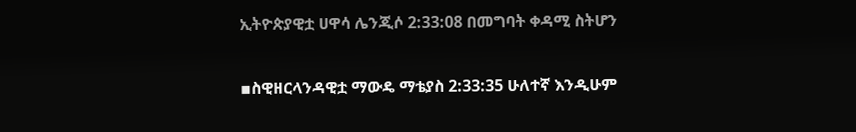ኢትዮጵያዊቷ ሀዋሳ ሌንጂሶ 2:33:08 በመግባት ቀዳሚ ስትሆን

▪ስዊዘርላንዳዊቷ ማውዴ ማቴያስ 2:33:35 ሁለተኛ እንዲሁም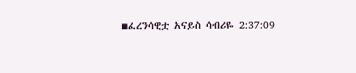▪ፈረንሳዊቷ አናይስ ሳብሪዬ 2:37:09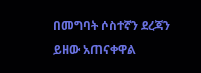በመግባት ሶስተኛን ደረጃን ይዘው አጠናቀዋል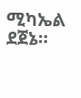ሚካኤል ደጀኔ።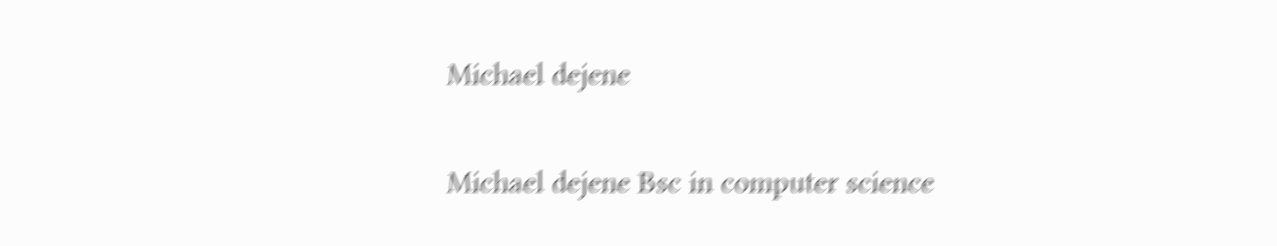Michael dejene

Michael dejene Bsc in computer science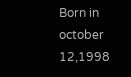Born in october 12,1998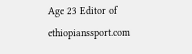Age 23 Editor of ethiopianssport.com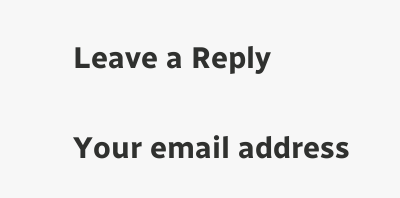Leave a Reply

Your email address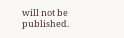will not be published.